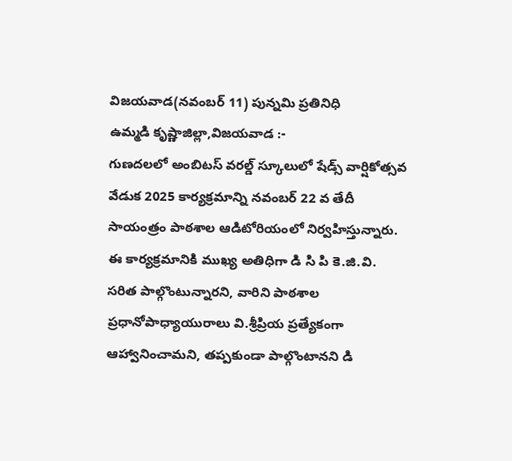విజయవాడ(నవంబర్ 11) పున్నమి ప్రతినిధి
ఉమ్మడి కృష్ణాజిల్లా,విజయవాడ :-
గుణదలలో అంబిటస్ వరల్డ్ స్కూలులో షేడ్స్ వార్షికోత్సవ వేడుక 2025 కార్యక్రమాన్ని నవంబర్ 22 వ తేదీ సాయంత్రం పాఠశాల ఆడిటోరియంలో నిర్వహిస్తున్నారు.
ఈ కార్యక్రమానికి ముఖ్య అతిధిగా డి సి పి కె.జి.వి. సరిత పాల్గొంటున్నారని, వారిని పాఠశాల ప్రధానోపాధ్యాయురాలు వి.శ్రీప్రియ ప్రత్యేకంగా ఆహ్వానించామని, తప్పకుండా పాల్గొంటానని డి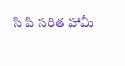సి పి సరిత హామీ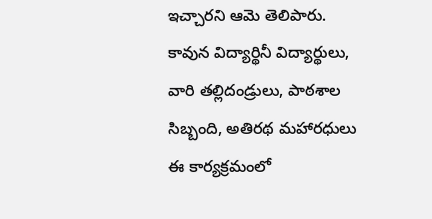ఇచ్చారని ఆమె తెలిపారు.
కావున విద్యార్థినీ విద్యార్థులు, వారి తల్లిదండ్రులు, పాఠశాల సిబ్బంది, అతిరథ మహారధులు ఈ కార్యక్రమంలో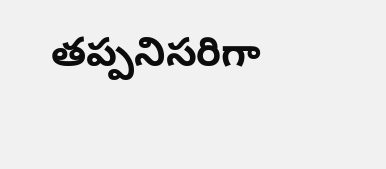తప్పనిసరిగా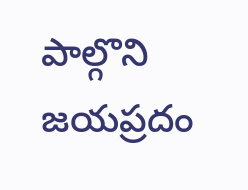పాల్గొని జయప్రదం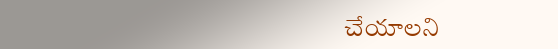చేయాలని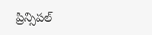ప్రిన్సిపల్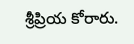శ్రీప్రియ కోరారు.